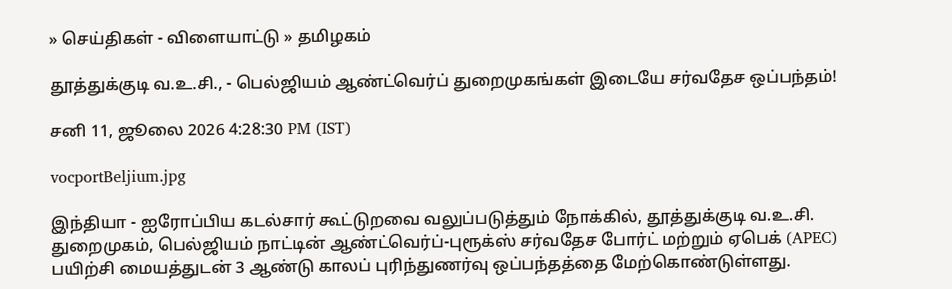» செய்திகள் - விளையாட்டு » தமிழகம்

தூத்துக்குடி வ.உ.சி., - பெல்ஜியம் ஆண்ட்வெர்ப் துறைமுகங்கள் இடையே சர்வதேச ஒப்பந்தம்!

சனி 11, ஜூலை 2026 4:28:30 PM (IST)

vocportBeljium.jpg

இந்தியா - ஐரோப்பிய கடல்சார் கூட்டுறவை வலுப்படுத்தும் நோக்கில், தூத்துக்குடி வ.உ.சி. துறைமுகம், பெல்ஜியம் நாட்டின் ஆண்ட்வெர்ப்-புரூக்ஸ் சர்வதேச போர்ட் மற்றும் ஏபெக் (APEC) பயிற்சி மையத்துடன் 3 ஆண்டு காலப் புரிந்துணர்வு ஒப்பந்தத்தை மேற்கொண்டுள்ளது.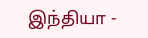இந்தியா -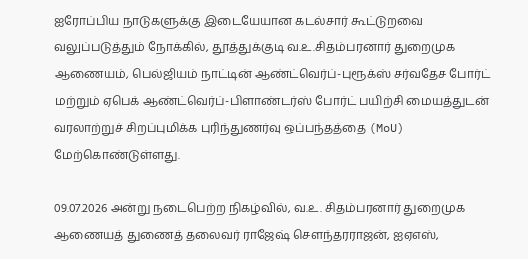ஐரோப்பிய நாடுகளுக்கு இடையேயான கடல்சார் கூட்டுறவை வலுப்படுத்தும் நோக்கில், தூத்துக்குடி வ.உ.சிதம்பரனார் துறைமுக ஆணையம், பெல்ஜியம் நாட்டின் ஆண்ட்வெர்ப்-புரூக்ஸ் சர்வதேச போர்ட் மற்றும் ஏபெக் ஆண்ட்வெர்ப்-பிளாண்டர்ஸ் போர்ட் பயிற்சி மையத்துடன் வரலாற்றுச் சிறப்புமிக்க புரிந்துணர்வு ஒப்பந்தத்தை (MoU) மேற்கொண்டுள்ளது.

09.07.2026 அன்று நடைபெற்ற நிகழ்வில், வ.உ. சிதம்பரனார் துறைமுக ஆணையத் துணைத் தலைவர் ராஜேஷ் சௌந்தரராஜன், ஐஏஎஸ்,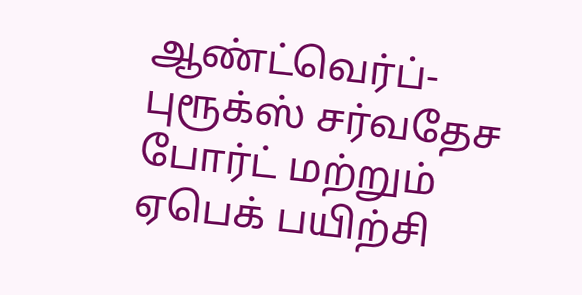ஆண்ட்வெர்ப்-புரூக்ஸ் சர்வதேச போர்ட் மற்றும் ஏபெக் பயிற்சி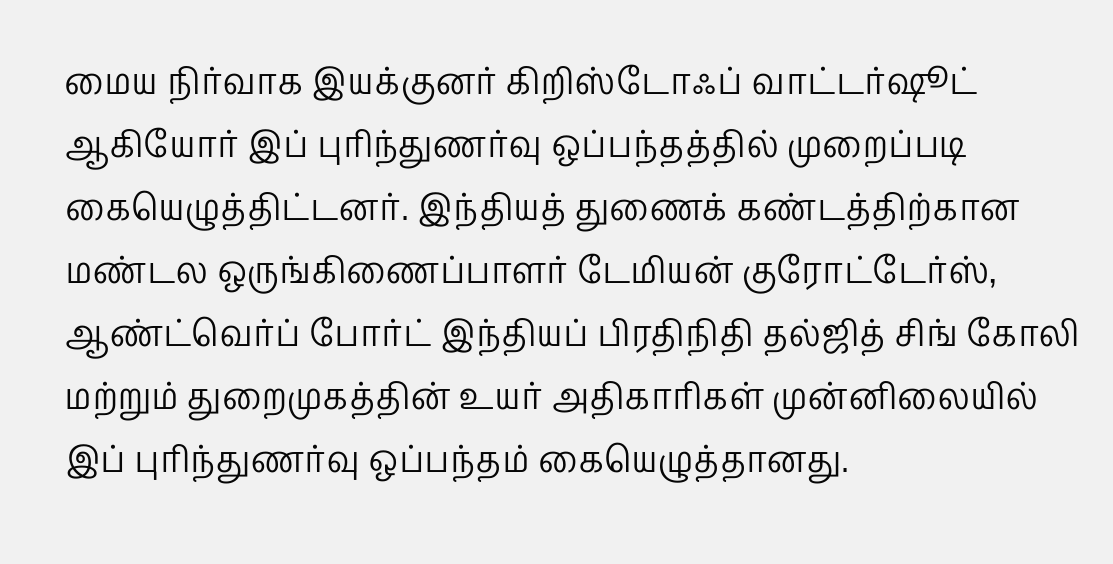மைய நிர்வாக இயக்குனர் கிறிஸ்டோஃப் வாட்டர்ஷூட் ஆகியோர் இப் புரிந்துணர்வு ஒப்பந்தத்தில் முறைப்படி கையெழுத்திட்டனர். இந்தியத் துணைக் கண்டத்திற்கான மண்டல ஒருங்கிணைப்பாளர் டேமியன் குரோட்டேர்ஸ், ஆண்ட்வெர்ப் போர்ட் இந்தியப் பிரதிநிதி தல்ஜித் சிங் கோலி மற்றும் துறைமுகத்தின் உயர் அதிகாரிகள் முன்னிலையில் இப் புரிந்துணர்வு ஒப்பந்தம் கையெழுத்தானது.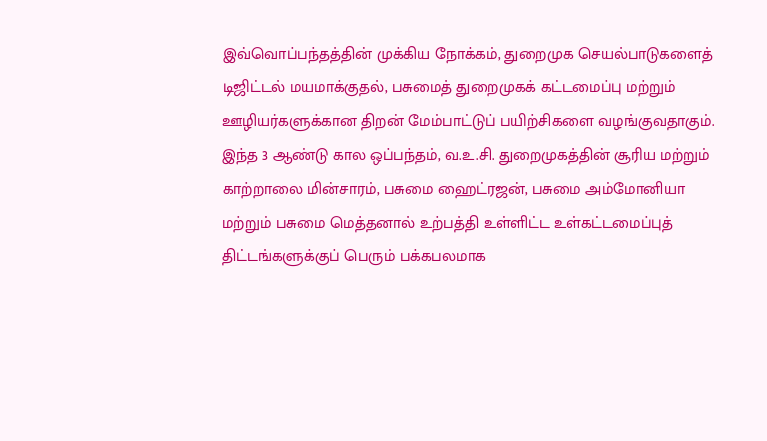இவ்வொப்பந்தத்தின் முக்கிய நோக்கம், துறைமுக செயல்பாடுகளைத் டிஜிட்டல் மயமாக்குதல், பசுமைத் துறைமுகக் கட்டமைப்பு மற்றும் ஊழியர்களுக்கான திறன் மேம்பாட்டுப் பயிற்சிகளை வழங்குவதாகும். இந்த 3 ஆண்டு கால ஒப்பந்தம், வ.உ.சி. துறைமுகத்தின் சூரிய மற்றும் காற்றாலை மின்சாரம், பசுமை ஹைட்ரஜன், பசுமை அம்மோனியா மற்றும் பசுமை மெத்தனால் உற்பத்தி உள்ளிட்ட உள்கட்டமைப்புத் திட்டங்களுக்குப் பெரும் பக்கபலமாக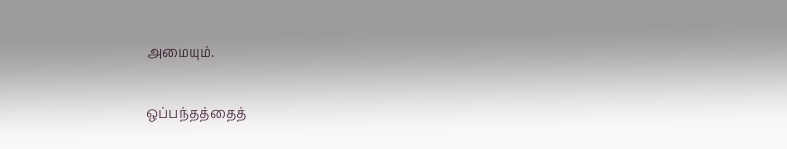அமையும்.

ஒப்பந்தத்தைத்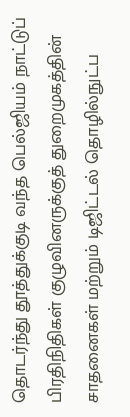தொடர்ந்து தூத்துக்குடி வந்த பெல்ஜியம் நாட்டுப் பிரதிநிதிகள் குழுவினருக்குத் துறைமுகத்தின் சாதனைகள் மற்றும் டிஜிட்டல் தொழில்நுட்ப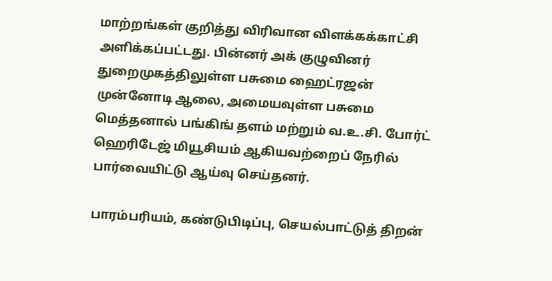மாற்றங்கள் குறித்து விரிவான விளக்கக்காட்சி அளிக்கப்பட்டது. பின்னர் அக் குழுவினர் துறைமுகத்திலுள்ள பசுமை ஹைட்ரஜன் முன்னோடி ஆலை, அமையவுள்ள பசுமை மெத்தனால் பங்கிங் தளம் மற்றும் வ.உ.சி. போர்ட் ஹெரிடேஜ் மியூசியம் ஆகியவற்றைப் நேரில் பார்வையிட்டு ஆய்வு செய்தனர்.

பாரம்பரியம், கண்டுபிடிப்பு, செயல்பாட்டுத் திறன்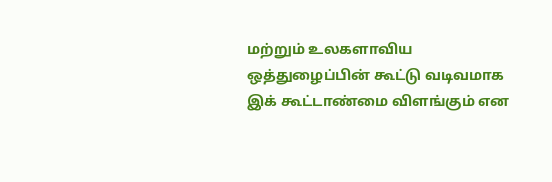மற்றும் உலகளாவிய ஒத்துழைப்பின் கூட்டு வடிவமாக இக் கூட்டாண்மை விளங்கும் என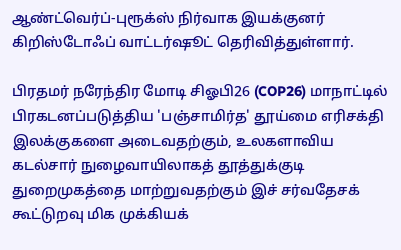ஆண்ட்வெர்ப்-புரூக்ஸ் நிர்வாக இயக்குனர் கிறிஸ்டோஃப் வாட்டர்ஷூட் தெரிவித்துள்ளார்.

பிரதமர் நரேந்திர மோடி சிஓபி26 (COP26) மாநாட்டில் பிரகடனப்படுத்திய 'பஞ்சாமிர்த' தூய்மை எரிசக்தி இலக்குகளை அடைவதற்கும், உலகளாவிய கடல்சார் நுழைவாயிலாகத் தூத்துக்குடி துறைமுகத்தை மாற்றுவதற்கும் இச் சர்வதேசக் கூட்டுறவு மிக முக்கியக்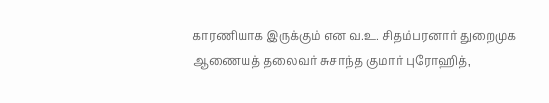காரணியாக இருக்கும் என வ.உ. சிதம்பரனார் துறைமுக ஆணையத் தலைவர் சுசாந்த குமார் புரோஹித்,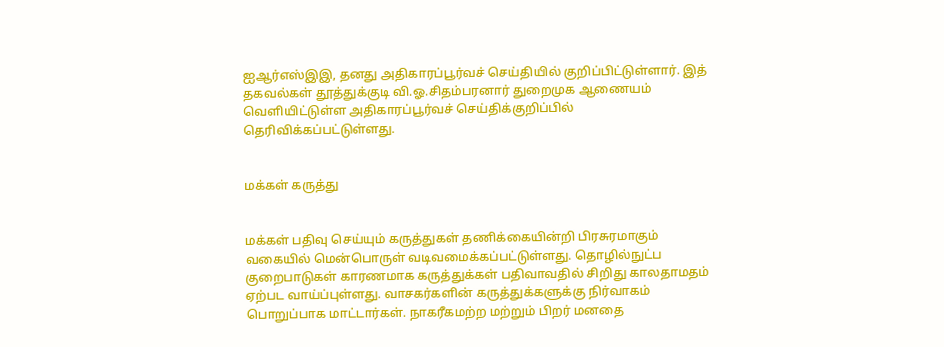ஐஆர்எஸ்இஇ, தனது அதிகாரப்பூர்வச் செய்தியில் குறிப்பிட்டுள்ளார். இத் தகவல்கள் தூத்துக்குடி வி.ஓ.சிதம்பரனார் துறைமுக ஆணையம் வெளியிட்டுள்ள அதிகாரப்பூர்வச் செய்திக்குறிப்பில் தெரிவிக்கப்பட்டுள்ளது.


மக்கள் கருத்து


மக்கள் பதிவு செய்யும் கருத்துகள் தணிக்கையின்றி பிரசுரமாகும் வகையில் மென்பொருள் வடிவமைக்கப்பட்டுள்ளது. தொழில்நுட்ப குறைபாடுகள் காரணமாக கருத்துக்கள் பதிவாவதில் சிறிது காலதாமதம் ஏற்பட வாய்ப்புள்ளது. வாசகர்களின் கருத்துக்களுக்கு நிர்வாகம் பொறுப்பாக மாட்டார்கள். நாகரீகமற்ற மற்றும் பிறர் மனதை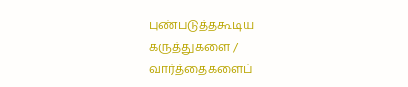புண்படுத்தகூடிய கருத்துகளை / வார்த்தைகளைப்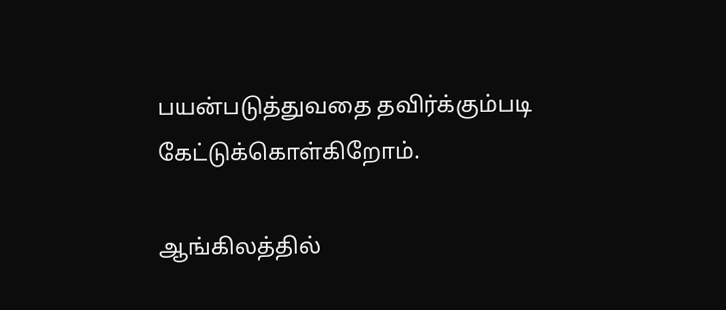பயன்படுத்துவதை தவிர்க்கும்படி கேட்டுக்கொள்கிறோம்.

ஆங்கிலத்தில்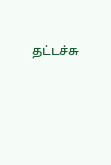தட்டச்சு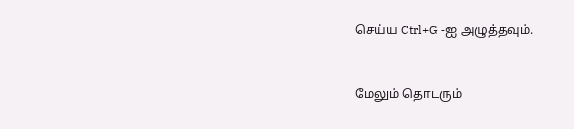செய்ய Ctrl+G -ஐ அழுத்தவும்.



மேலும் தொடரும்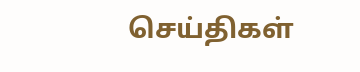செய்திகள்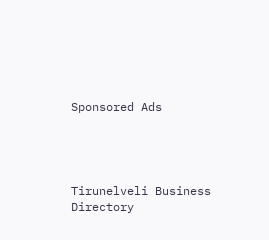Sponsored Ads




Tirunelveli Business Directory